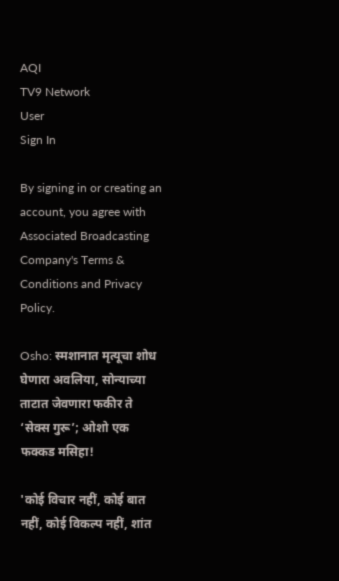AQI
TV9 Network
User
Sign In

By signing in or creating an account, you agree with Associated Broadcasting Company's Terms & Conditions and Privacy Policy.

Osho: स्मशानात मृत्यूचा शोध घेणारा अवलिया, सोन्याच्या ताटात जेवणारा फकीर ते ‘सेक्स गुरू’; ओशो एक फक्कड मसिहा!

'कोई विचार नहीं, कोई बात नहीं, कोई विकल्प नहीं, शांत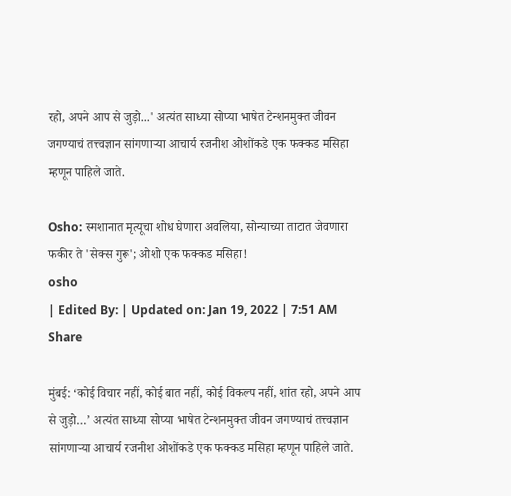रहो, अपने आप से जुड़ो...' अत्यंत साध्या सोप्या भाषेत टेन्शनमुक्त जीवन जगण्याचं तत्त्वज्ञान सांगणाऱ्या आचार्य रजनीश ओशोंकडे एक फक्कड मसिहा म्हणून पाहिले जाते.

Osho: स्मशानात मृत्यूचा शोध घेणारा अवलिया, सोन्याच्या ताटात जेवणारा फकीर ते 'सेक्स गुरू'; ओशो एक फक्कड मसिहा!
osho
| Edited By: | Updated on: Jan 19, 2022 | 7:51 AM
Share

मुंबई: ‘कोई विचार नहीं, कोई बात नहीं, कोई विकल्प नहीं, शांत रहो, अपने आप से जुड़ो…’ अत्यंत साध्या सोप्या भाषेत टेन्शनमुक्त जीवन जगण्याचं तत्त्वज्ञान सांगणाऱ्या आचार्य रजनीश ओशोंकडे एक फक्कड मसिहा म्हणून पाहिले जाते.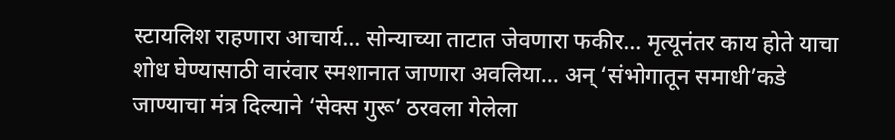स्टायलिश राहणारा आचार्य… सोन्याच्या ताटात जेवणारा फकीर… मृत्यूनंतर काय होते याचा शोध घेण्यासाठी वारंवार स्मशानात जाणारा अवलिया… अन् ‘संभोगातून समाधी’कडे जाण्याचा मंत्र दिल्याने ‘सेक्स गुरू’ ठरवला गेलेला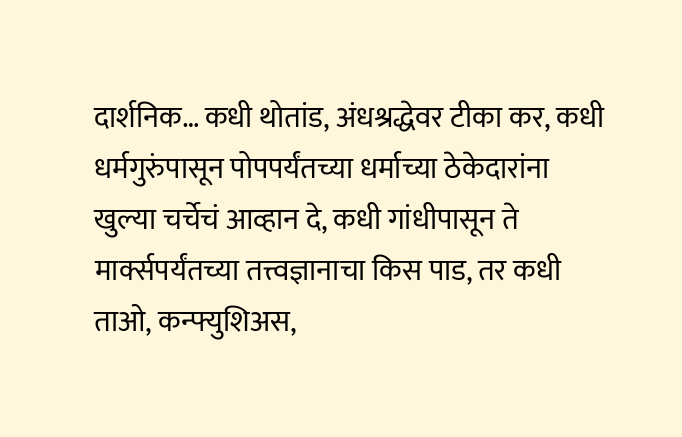दार्शनिक… कधी थोतांड, अंधश्रद्धेवर टीका कर, कधी धर्मगुरुंपासून पोपपर्यंतच्या धर्माच्या ठेकेदारांना खुल्या चर्चेचं आव्हान दे, कधी गांधीपासून ते मार्क्सपर्यंतच्या तत्त्वज्ञानाचा किस पाड, तर कधी ताओ, कन्फ्युशिअस,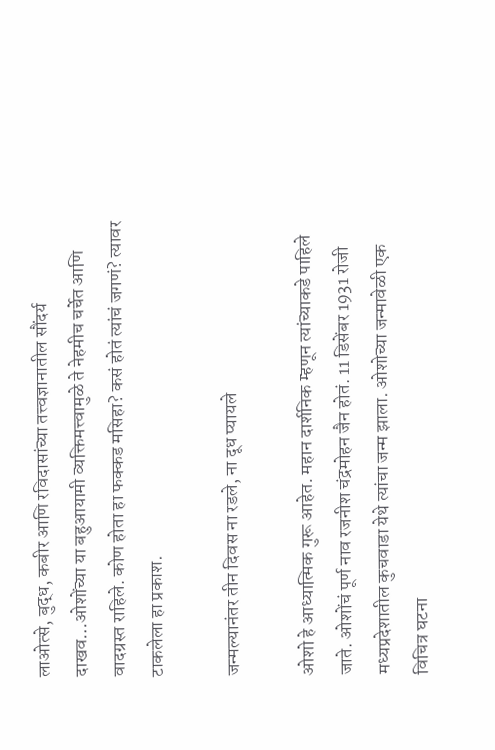लाओत्से, बुद्ध, कबीर आणि रविदासांच्या तत्त्वज्ञानातील सौंदर्य दाखव…ओशोंच्या या बहुआयामी व्यक्तिमत्त्वामुळे ते नेहमीच चर्चेत आणि वादग्रस्त राहिले. कोण होता हा फक्कड मसिहा? कसं होतं त्यांचं जगणं? त्यावर टाकलेला हा प्रकाश.

जन्मल्यानंतर तीन दिवस ना रडले, ना दूध प्यायले

ओशो हे आध्यात्मिक गुरू आहेत. महान दार्शनिक म्हणून त्यांच्याकडे पाहिले जाते. ओशोंचं पूर्ण नाव रजनीश चंद्रमोहन जैन होतं. 11 डिसेंबर 1931 रोजी मध्यप्रदेशातील कुचवाडा येथे त्यांचा जन्म झाला. ओशोच्या जन्मावेळी एक विचित्र घटना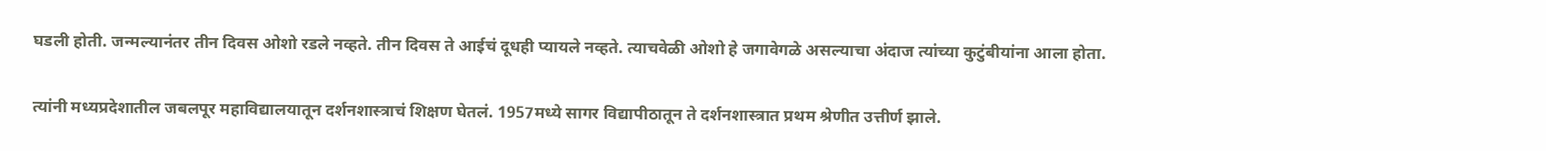घडली होती. जन्मल्यानंतर तीन दिवस ओशो रडले नव्हते. तीन दिवस ते आईचं दूधही प्यायले नव्हते. त्याचवेळी ओशो हे जगावेगळे असल्याचा अंदाज त्यांच्या कुटुंबीयांना आला होता.

त्यांनी मध्यप्रदेशातील जबलपूर महाविद्यालयातून दर्शनशास्त्राचं शिक्षण घेतलं. 1957मध्ये सागर विद्यापीठातून ते दर्शनशास्त्रात प्रथम श्रेणीत उत्तीर्ण झाले.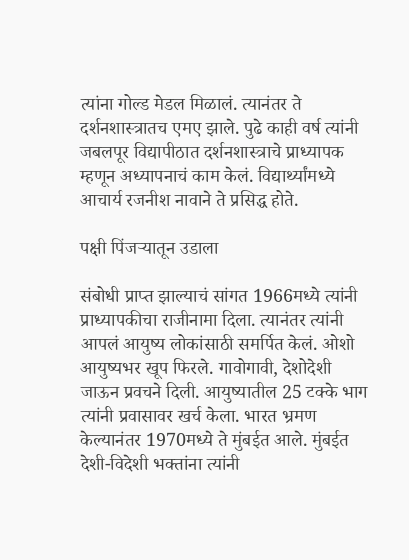त्यांना गोल्ड मेडल मिळालं. त्यानंतर ते दर्शनशास्त्रातच एमए झाले. पुढे काही वर्ष त्यांनी जबलपूर विद्यापीठात दर्शनशास्त्राचे प्राध्यापक म्हणून अध्यापनाचं काम केलं. विद्यार्थ्यांमध्ये आचार्य रजनीश नावाने ते प्रसिद्ध होते.

पक्षी पिंजऱ्यातून उडाला

संबोधी प्राप्त झाल्याचं सांगत 1966मध्ये त्यांनी प्राध्यापकीचा राजीनामा दिला. त्यानंतर त्यांनी आपलं आयुष्य लोकांसाठी समर्पित केलं. ओशो आयुष्यभर खूप फिरले. गावोगावी, देशोदेशी जाऊन प्रवचने दिली. आयुष्यातील 25 टक्के भाग त्यांनी प्रवासावर खर्च केला. भारत भ्रमण केल्यानंतर 1970मध्ये ते मुंबईत आले. मुंबईत देशी-विदेशी भक्तांना त्यांनी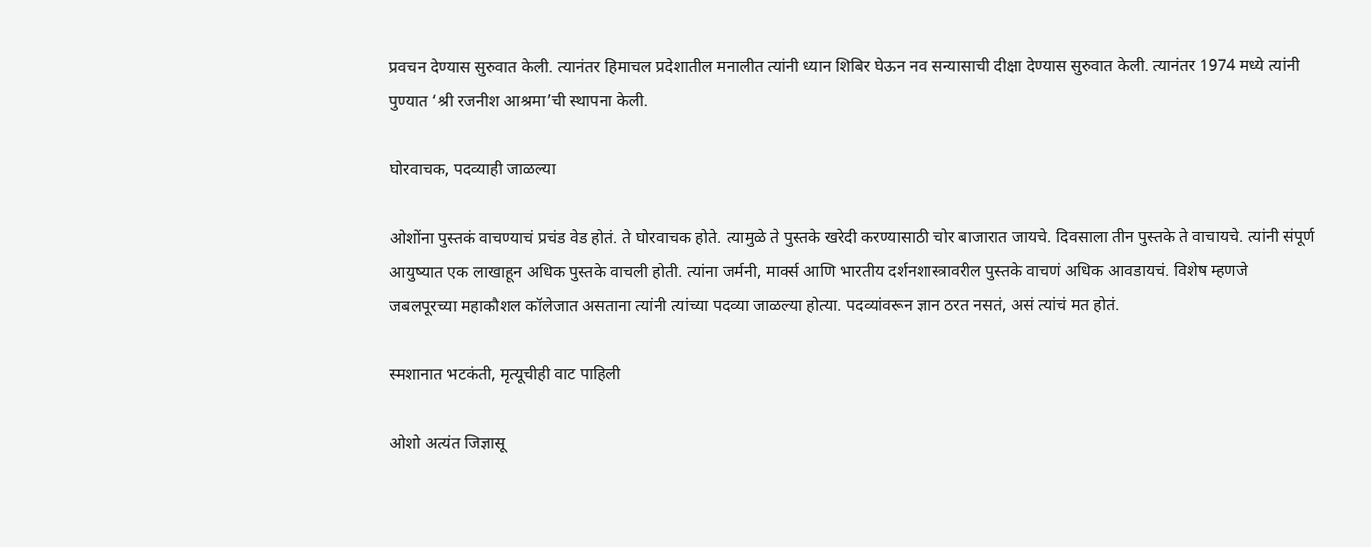प्रवचन देण्यास सुरुवात केली. त्यानंतर हिमाचल प्रदेशातील मनालीत त्यांनी ध्यान शिबिर घेऊन नव सन्यासाची दीक्षा देण्यास सुरुवात केली. त्यानंतर 1974 मध्ये त्यांनी पुण्यात ‘श्री रजनीश आश्रमा’ची स्थापना केली.

घोरवाचक, पदव्याही जाळल्या

ओशोंना पुस्तकं वाचण्याचं प्रचंड वेड होतं. ते घोरवाचक होते. त्यामुळे ते पुस्तके खरेदी करण्यासाठी चोर बाजारात जायचे. दिवसाला तीन पुस्तके ते वाचायचे. त्यांनी संपूर्ण आयुष्यात एक लाखाहून अधिक पुस्तके वाचली होती. त्यांना जर्मनी, मार्क्स आणि भारतीय दर्शनशास्त्रावरील पुस्तके वाचणं अधिक आवडायचं. विशेष म्हणजे जबलपूरच्या महाकौशल कॉलेजात असताना त्यांनी त्यांच्या पदव्या जाळल्या होत्या. पदव्यांवरून ज्ञान ठरत नसतं, असं त्यांचं मत होतं.

स्मशानात भटकंती, मृत्यूचीही वाट पाहिली

ओशो अत्यंत जिज्ञासू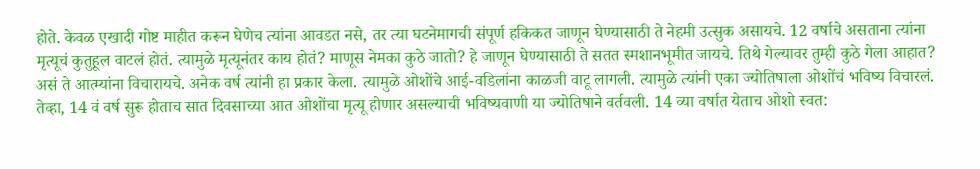होते. केवळ एखादी गोष्ट माहीत करून घेणेच त्यांना आवडत नसे, तर त्या घटनेमागची संपूर्ण हकिकत जाणून घेण्यासाठी ते नेहमी उत्सुक असायचे. 12 वर्षाचे असताना त्यांना मृत्यूचं कुतुहूल वाटलं होतं. त्यामुळे मृत्यूनंतर काय होतं? माणूस नेमका कुठे जातो? हे जाणून घेण्यासाठी ते सतत स्मशानभूमीत जायचे. तिथे गेल्यावर तुम्ही कुठे गेला आहात? असं ते आत्म्यांना विचारायचे. अनेक वर्ष त्यांनी हा प्रकार केला. त्यामुळे ओशोंचे आई-वडिलांना काळजी वाटू लागली. त्यामुळे त्यांनी एका ज्योतिषाला ओशोंचं भविष्य विचारलं. तेव्हा, 14 वं वर्ष सुरू होताच सात दिवसाच्या आत ओशोंचा मृत्यू होणार असल्याची भविष्यवाणी या ज्योतिषाने वर्तवली. 14 व्या वर्षात येताच ओशो स्वत: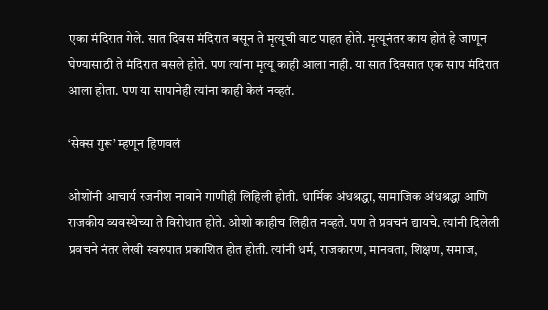एका मंदिरात गेले. सात दिवस मंदिरात बसून ते मृत्यूची वाट पाहत होते. मृत्यूनंतर काय होतं हे जाणून घेण्यासाठी ते मंदिरात बसले होते. पण त्यांना मृत्यू काही आला नाही. या सात दिवसात एक साप मंदिरात आला होता. पण या सापानेही त्यांना काही केलं नव्हतं.

‘सेक्स गुरू’ म्हणून हिणवलं

ओशोंनी आचार्य रजनीश नावाने गाणीही लिहिली होती. धार्मिक अंधश्रद्धा, सामाजिक अंधश्रद्धा आणि राजकीय व्यवस्थेच्या ते विरोधात होते. ओशो काहीच लिहीत नव्हते. पण ते प्रवचनं द्यायचे. त्यांनी दिलेली प्रवचने नंतर लेखी स्वरुपात प्रकाशित होत होती. त्यांनी धर्म, राजकारण, मानवता, शिक्षण, समाज,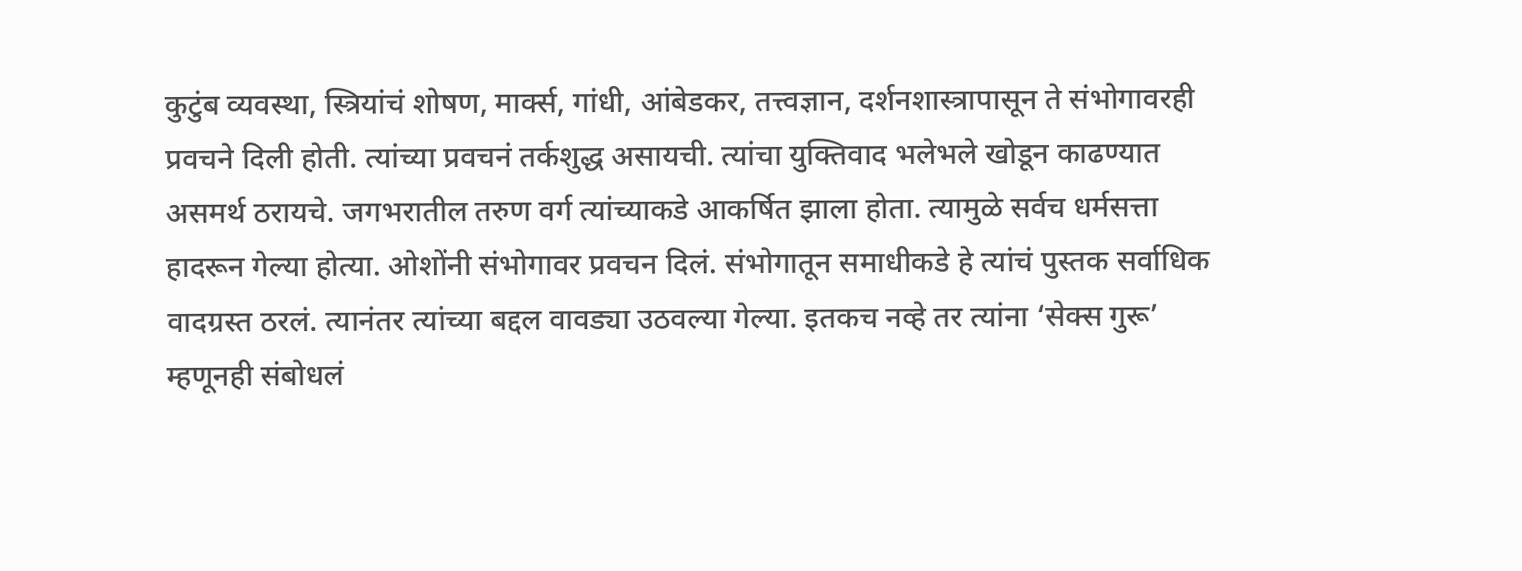कुटुंब व्यवस्था, स्त्रियांचं शोषण, मार्क्स, गांधी, आंबेडकर, तत्त्वज्ञान, दर्शनशास्त्रापासून ते संभोगावरही प्रवचने दिली होती. त्यांच्या प्रवचनं तर्कशुद्ध असायची. त्यांचा युक्तिवाद भलेभले खोडून काढण्यात असमर्थ ठरायचे. जगभरातील तरुण वर्ग त्यांच्याकडे आकर्षित झाला होता. त्यामुळे सर्वच धर्मसत्ता हादरून गेल्या होत्या. ओशोंनी संभोगावर प्रवचन दिलं. संभोगातून समाधीकडे हे त्यांचं पुस्तक सर्वाधिक वादग्रस्त ठरलं. त्यानंतर त्यांच्या बद्दल वावड्या उठवल्या गेल्या. इतकच नव्हे तर त्यांना ‘सेक्स गुरू’ म्हणूनही संबोधलं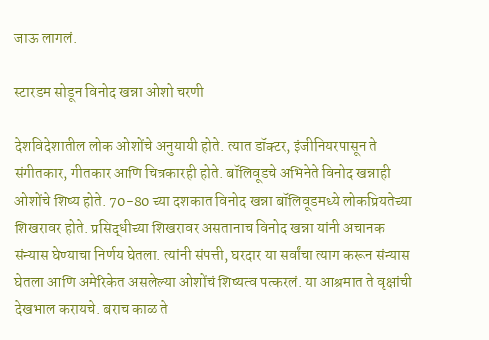जाऊ लागलं.

स्टारडम सोडून विनोद खन्ना ओशो चरणी

देशविदेशातील लोक ओशोंचे अनुयायी होते. त्यात डॉक्टर, इंजीनियरपासून ते संगीतकार, गीतकार आणि चित्रकारही होते. बॉलिवूडचे अभिनेते विनोद खन्नाही ओशोंचे शिष्य होते. 70-80 च्या दशकात विनोद खन्ना बॉलिवूडमध्ये लोकप्रियतेच्या शिखरावर होते. प्रसिद्धीच्या शिखरावर असतानाच विनोद खन्ना यांनी अचानक संन्यास घेण्याचा निर्णय घेतला. त्यांनी संपत्ती, घरदार या सर्वांचा त्याग करून संन्यास घेतला आणि अमेरिकेत असलेल्या ओशोंचं शिष्यत्व पत्करलं. या आश्रमात ते वृक्षांची देखभाल करायचे. बराच काळ ते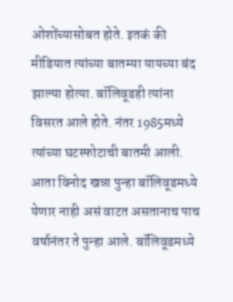ओशोंच्यासोबत होते. इतकं की मीडियात त्यांच्या बातम्या यायच्या बंद झाल्या होत्या. बॉलिवूडही त्यांना विसरत आले होते. नंतर 1985मध्ये त्यांच्या घटस्फोटाची बातमी आली. आता विनोद खन्ना पुन्हा बॉलिवूडमध्ये येणार नाही असं वाटत असतानाच पाच वर्षानंतर ते पुन्हा आले. बॉलिवूडमध्ये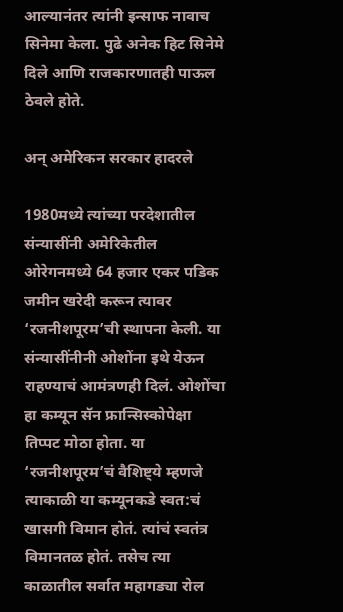आल्यानंतर त्यांनी इन्साफ नावाच सिनेमा केला. पुढे अनेक हिट सिनेमे दिले आणि राजकारणातही पाऊल ठेवले होते.

अन् अमेरिकन सरकार हादरले

1980मध्ये त्यांच्या परदेशातील संन्यासींनी अमेरिकेतील ओरेगनमध्ये 64 हजार एकर पडिक जमीन खरेदी करून त्यावर ‘रजनीशपूरम’ची स्थापना केली. या संन्यासींनीनी ओशोंना इथे येऊन राहण्याचं आमंत्रणही दिलं. ओशोंचा हा कम्यून सॅन फ्रान्सिस्कोपेक्षा तिप्पट मोठा होता. या ‘रजनीशपूरम’चं वैशिष्ट्ये म्हणजे त्याकाळी या कम्यूनकडे स्वत:चं खासगी विमान होतं. त्यांचं स्वतंत्र विमानतळ होतं. तसेच त्या काळातील सर्वात महागड्या रोल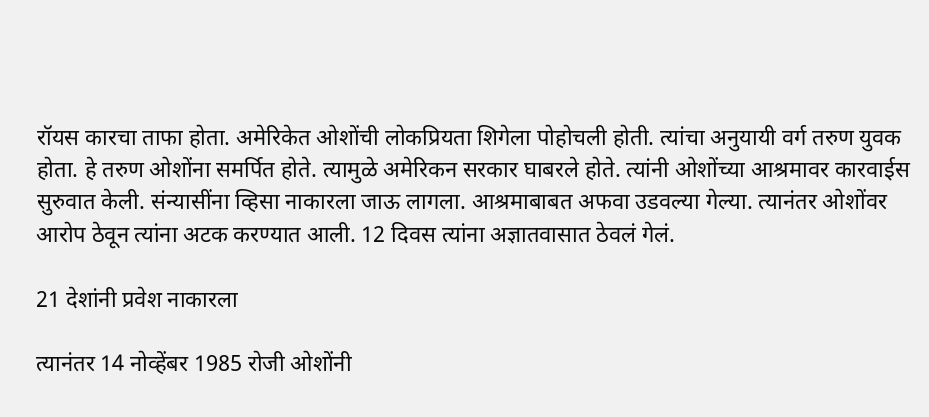रॉयस कारचा ताफा होता. अमेरिकेत ओशोंची लोकप्रियता शिगेला पोहोचली होती. त्यांचा अनुयायी वर्ग तरुण युवक होता. हे तरुण ओशोंना समर्पित होते. त्यामुळे अमेरिकन सरकार घाबरले होते. त्यांनी ओशोंच्या आश्रमावर कारवाईस सुरुवात केली. संन्यासींना व्हिसा नाकारला जाऊ लागला. आश्रमाबाबत अफवा उडवल्या गेल्या. त्यानंतर ओशोंवर आरोप ठेवून त्यांना अटक करण्यात आली. 12 दिवस त्यांना अज्ञातवासात ठेवलं गेलं.

21 देशांनी प्रवेश नाकारला

त्यानंतर 14 नोव्हेंबर 1985 रोजी ओशोंनी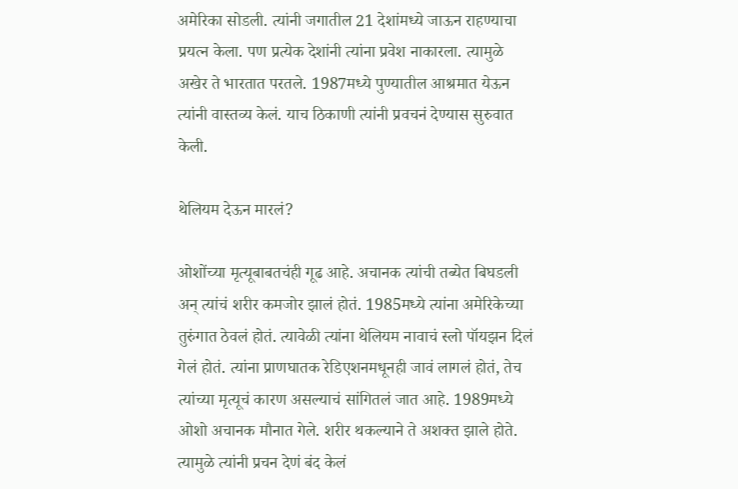अमेरिका सोडली. त्यांनी जगातील 21 देशांमध्ये जाऊन राहण्याचा प्रयत्न केला. पण प्रत्येक देशांनी त्यांना प्रवेश नाकारला. त्यामुळे अखेर ते भारतात परतले. 1987मध्ये पुण्यातील आश्रमात येऊन त्यांनी वास्तव्य केलं. याच ठिकाणी त्यांनी प्रवचनं देण्यास सुरुवात केली.

थेलियम देऊन मारलं?

ओशोंच्या मृत्यूबाबतचंही गूढ आहे. अचानक त्यांची तब्येत बिघडली अन् त्यांचं शरीर कमजोर झालं होतं. 1985मध्ये त्यांना अमेरिकेच्या तुरुंगात ठेवलं होतं. त्यावेळी त्यांना थेलियम नावाचं स्लो पॉयझन दिलं गेलं होतं. त्यांना प्राणघातक रेडिएशनमधूनही जावं लागलं होतं, तेच त्यांच्या मृत्यूचं कारण असल्याचं सांगितलं जात आहे. 1989मध्ये ओशो अचानक मौनात गेले. शरीर थकल्याने ते अशक्त झाले होते. त्यामुळे त्यांनी प्रचन देणं बंद केलं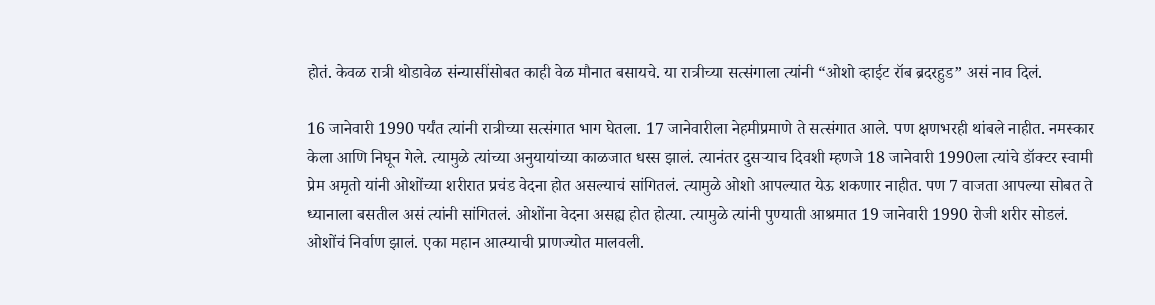होतं. केवळ रात्री थोडावेळ संन्यासींसोबत काही वेळ मौनात बसायचे. या रात्रीच्या सत्संगाला त्यांनी “ओशो व्हाईट रॉब ब्रदरहुड” असं नाव दिलं.

16 जानेवारी 1990 पर्यंत त्यांनी रात्रीच्या सत्संगात भाग घेतला. 17 जानेवारीला नेहमीप्रमाणे ते सत्संगात आले. पण क्षणभरही थांबले नाहीत. नमस्कार केला आणि निघून गेले. त्यामुळे त्यांच्या अनुयायांच्या काळजात धस्स झालं. त्यानंतर दुसऱ्याच दिवशी म्हणजे 18 जानेवारी 1990ला त्यांचे डॉक्टर स्वामी प्रेम अमृतो यांनी ओशोंच्या शरीरात प्रचंड वेदना होत असल्याचं सांगितलं. त्यामुळे ओशो आपल्यात येऊ शकणार नाहीत. पण 7 वाजता आपल्या सोबत ते ध्यानाला बसतील असं त्यांनी सांगितलं. ओशोंना वेदना असह्य होत होत्या. त्यामुळे त्यांनी पुण्याती आश्रमात 19 जानेवारी 1990 रोजी शरीर सोडलं. ओशोंचं निर्वाण झालं. एका महान आत्म्याची प्राणज्योत मालवली.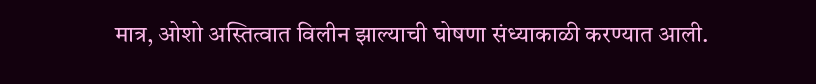मात्र, ओशो अस्तित्वात विलीन झाल्याची घोषणा संध्याकाळी करण्यात आली.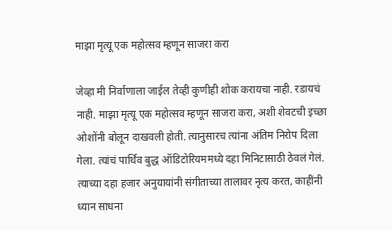माझा मृत्यू एक महोत्सव म्हणून साजरा करा

जेव्हा मी निर्वाणाला जाईल तेव्ही कुणीही शोक करायचा नाही. रडायचं नाही. माझा मृत्यू एक महोत्सव म्हणून साजरा करा, अशी शेवटची इच्छा ओशोंनी बोलून दाखवली होती. त्यानुसारच त्यांना अंतिम निरोप दिला गेला. त्यांचं पार्थिव बुद्ध ऑडिटोरियममध्ये दहा मिनिटासाठी ठेवलं गेलं. त्याच्या दहा हजार अनुयायांनी संगीताच्या तालावर नृत्य करत, काहींनी ध्यान साधना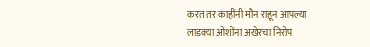करत तर काहींनी मौन राहून आपल्या लाडक्या ओशोंना अखेरचा निरोप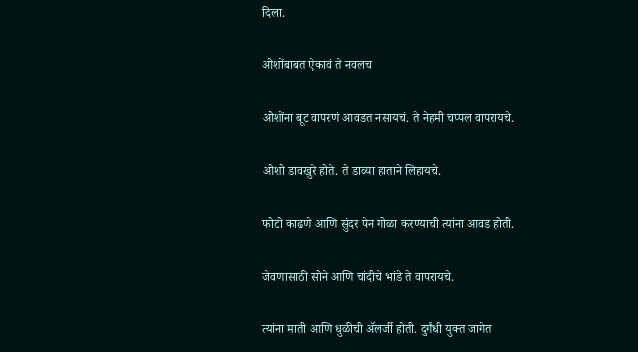दिला.

ओशोंबाबत ऐकावं ते नवलच

ओशोंना बूट वापरणं आवडत नसायचं. ते नेहमी चप्पल वापरायचे.

ओशो डावखुरे होते. ते डाव्या हाताने लिहायचे.

फोटो काढणे आणि सुंदर पेन गोळा करण्याची त्यांना आवड होती.

जेवणासाठी सोने आणि चांदीचे भांडे ते वापरायचे.

त्यांना माती आणि धुळीची ॲलर्जी होती. दुर्गंधी युक्त जागेत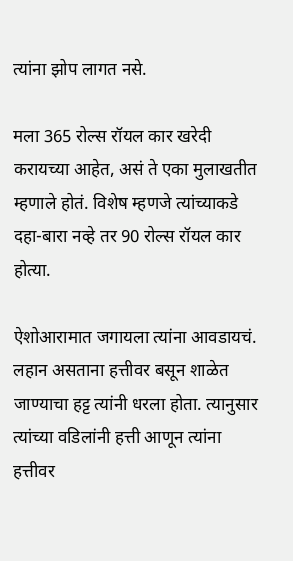त्यांना झोप लागत नसे.

मला 365 रोल्स रॉयल कार खरेदी करायच्या आहेत, असं ते एका मुलाखतीत म्हणाले होतं. विशेष म्हणजे त्यांच्याकडे दहा-बारा नव्हे तर 90 रोल्स रॉयल कार होत्या.

ऐशोआरामात जगायला त्यांना आवडायचं. लहान असताना हत्तीवर बसून शाळेत जाण्याचा हट्ट त्यांनी धरला होता. त्यानुसार त्यांच्या वडिलांनी हत्ती आणून त्यांना हत्तीवर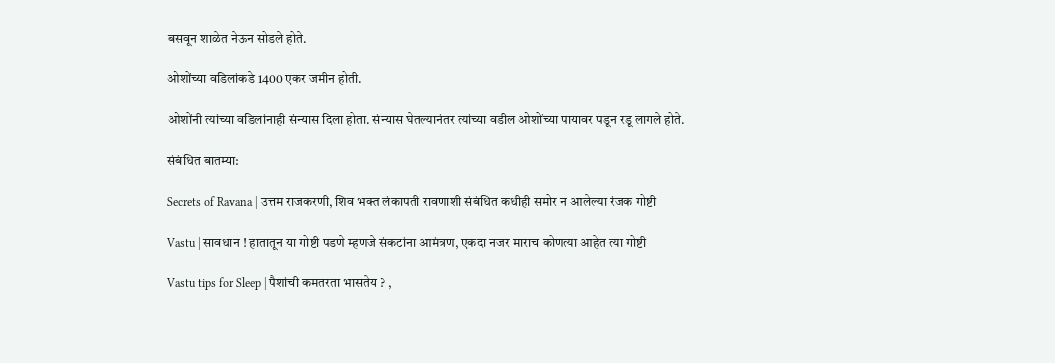बसवून शाळेत नेऊन सोडले होते.

ओशोंच्या वडिलांकडे 1400 एकर जमीन होती.

ओशोंनी त्यांच्या वडिलांनाही संन्यास दिला होता. संन्यास घेतल्यानंतर त्यांच्या वडील ओशोंच्या पायावर पडून रडू लागले होते.

संबंधित बातम्या:

Secrets of Ravana | उत्तम राजकरणी, शिव भक्त लंकापती रावणाशी संबंधित कधीही समोर न आलेल्या रंजक गोष्टी

Vastu | सावधान ! हातातून या गोष्टी पडणे म्हणजे संकटांना आमंत्रण, एकदा नजर माराच कोणत्या आहेत त्या गोष्टी

Vastu tips for Sleep | पैशांची कमतरता भासतेय ? ,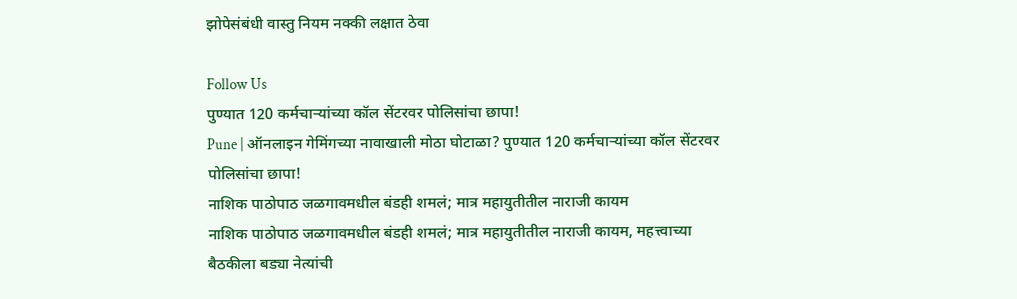झोपेसंबंधी वास्तु नियम नक्की लक्षात ठेवा

Follow Us
पुण्यात 120 कर्मचाऱ्यांच्या कॉल सेंटरवर पोलिसांचा छापा!
Pune | ऑनलाइन गेमिंगच्या नावाखाली मोठा घोटाळा? पुण्यात 120 कर्मचाऱ्यांच्या कॉल सेंटरवर पोलिसांचा छापा!
नाशिक पाठोपाठ जळगावमधील बंडही शमलं; मात्र महायुतीतील नाराजी कायम
नाशिक पाठोपाठ जळगावमधील बंडही शमलं; मात्र महायुतीतील नाराजी कायम, महत्त्वाच्या बैठकीला बड्या नेत्यांची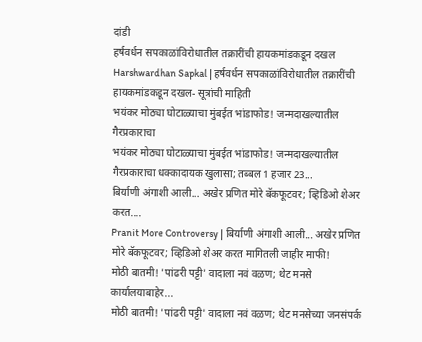दांडी
हर्षवर्धन सपकाळांविरोधातील तक्रारींची हायकमांडकडून दखल
Harshwardhan Sapkal | हर्षवर्धन सपकाळांविरोधातील तक्रारींची हायकमांडकडून दखल- सूत्रांची माहिती
भयंकर मोठ्या घोटाळ्याचा मुंबईत भांडाफोड! जन्मदाखल्यातील गैरप्रकाराचा
भयंकर मोठ्या घोटाळ्याचा मुंबईत भांडाफोड! जन्मदाखल्यातील गैरप्रकाराचा धक्कादायक खुलासा; तब्बल 1 हजार 23...
बिर्याणी अंगाशी आली... अखेर प्रणित मोरे बॅकफूटवर; व्हिडिओ शेअर करत....
Pranit More Controversy | बिर्याणी अंगाशी आली... अखेर प्रणित मोरे बॅकफूटवर; व्हिडिओ शेअर करत मागितली जाहीर माफी!
मोठी बातमी! 'पांढरी पट्टी' वादाला नवं वळण; थेट मनसे कार्यालयाबाहेर...
मोठी बातमी! 'पांढरी पट्टी' वादाला नवं वळण; थेट मनसेच्या जनसंपर्क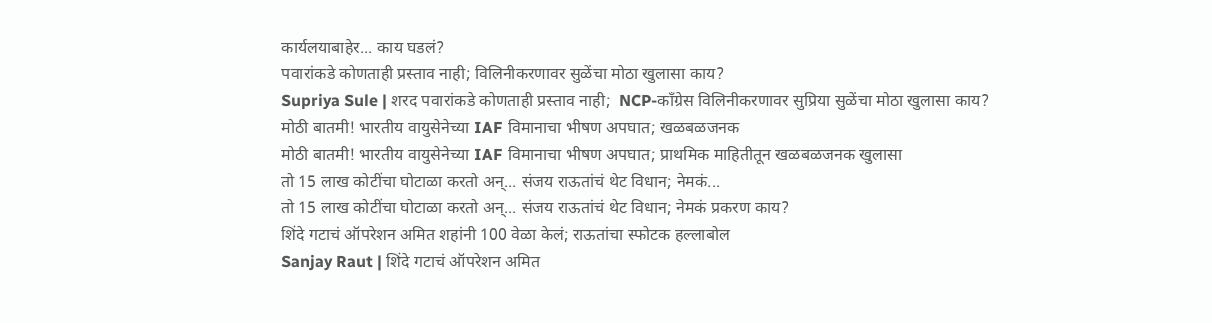कार्यलयाबाहेर... काय घडलं?
पवारांकडे कोणताही प्रस्ताव नाही; विलिनीकरणावर सुळेंचा मोठा खुलासा काय?
Supriya Sule | शरद पवारांकडे कोणताही प्रस्ताव नाही;  NCP-काँग्रेस विलिनीकरणावर सुप्रिया सुळेंचा मोठा खुलासा काय?
मोठी बातमी! भारतीय वायुसेनेच्या IAF विमानाचा भीषण अपघात; खळबळजनक
मोठी बातमी! भारतीय वायुसेनेच्या IAF विमानाचा भीषण अपघात; प्राथमिक माहितीतून खळबळजनक खुलासा
तो 15 लाख कोटींचा घोटाळा करतो अन्... संजय राऊतांचं थेट विधान; नेमकं...
तो 15 लाख कोटींचा घोटाळा करतो अन्... संजय राऊतांचं थेट विधान; नेमकं प्रकरण काय?
शिंदे गटाचं ऑपरेशन अमित शहांनी 100 वेळा केलं; राऊतांचा स्फोटक हल्लाबोल
Sanjay Raut | शिंदे गटाचं ऑपरेशन अमित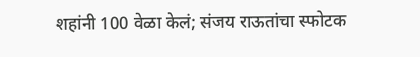शहांनी 100 वेळा केलं; संजय राऊतांचा स्फोटक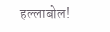हल्लाबोल!